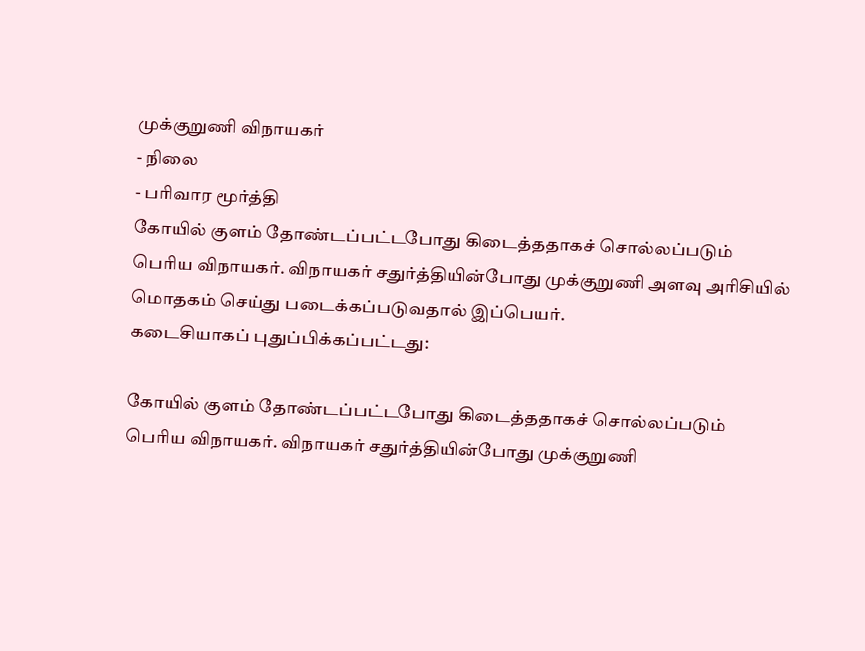முக்குறுணி விநாயகர்
- நிலை
- பரிவார மூர்த்தி
கோயில் குளம் தோண்டப்பட்டபோது கிடைத்ததாகச் சொல்லப்படும் பெரிய விநாயகர். விநாயகர் சதுர்த்தியின்போது முக்குறுணி அளவு அரிசியில் மொதகம் செய்து படைக்கப்படுவதால் இப்பெயர்.
கடைசியாகப் புதுப்பிக்கப்பட்டது:

கோயில் குளம் தோண்டப்பட்டபோது கிடைத்ததாகச் சொல்லப்படும் பெரிய விநாயகர். விநாயகர் சதுர்த்தியின்போது முக்குறுணி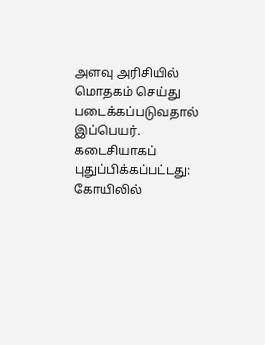அளவு அரிசியில் மொதகம் செய்து படைக்கப்படுவதால் இப்பெயர்.
கடைசியாகப் புதுப்பிக்கப்பட்டது:
கோயிலில்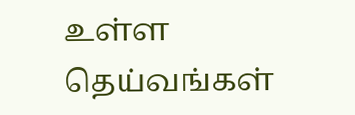உள்ள தெய்வங்கள்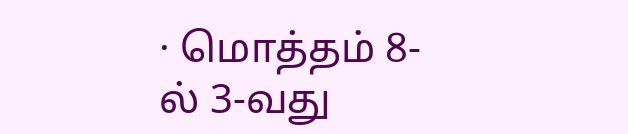· மொத்தம் 8-ல் 3-வது